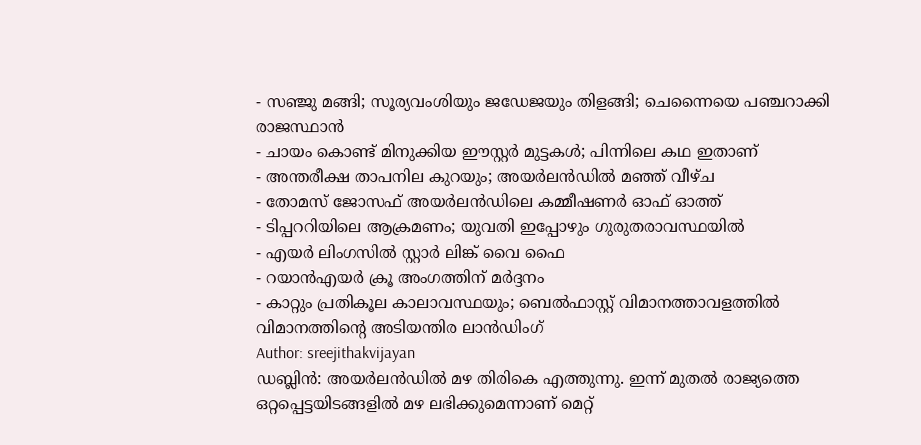- സഞ്ജു മങ്ങി; സൂര്യവംശിയും ജഡേജയും തിളങ്ങി; ചെന്നൈയെ പഞ്ചറാക്കി രാജസ്ഥാൻ
- ചായം കൊണ്ട് മിനുക്കിയ ഈസ്റ്റർ മുട്ടകൾ; പിന്നിലെ കഥ ഇതാണ്
- അന്തരീക്ഷ താപനില കുറയും; അയർലൻഡിൽ മഞ്ഞ് വീഴ്ച
- തോമസ് ജോസഫ് അയർലൻഡിലെ കമ്മീഷണർ ഓഫ് ഓത്ത്
- ടിപ്പററിയിലെ ആക്രമണം; യുവതി ഇപ്പോഴും ഗുരുതരാവസ്ഥയിൽ
- എയർ ലിംഗസിൽ സ്റ്റാർ ലിങ്ക് വൈ ഫൈ
- റയാൻഎയർ ക്രൂ അംഗത്തിന് മർദ്ദനം
- കാറ്റും പ്രതികൂല കാലാവസ്ഥയും; ബെൽഫാസ്റ്റ് വിമാനത്താവളത്തിൽ വിമാനത്തിന്റെ അടിയന്തിര ലാൻഡിംഗ്
Author: sreejithakvijayan
ഡബ്ലിൻ: അയർലൻഡിൽ മഴ തിരികെ എത്തുന്നു. ഇന്ന് മുതൽ രാജ്യത്തെ ഒറ്റപ്പെട്ടയിടങ്ങളിൽ മഴ ലഭിക്കുമെന്നാണ് മെറ്റ്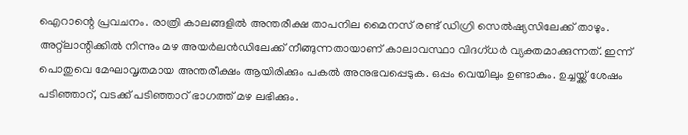ഐറാന്റെ പ്രവചനം. രാത്രി കാലങ്ങളിൽ അന്തരീക്ഷ താപനില മൈനസ് രണ്ട് ഡിഗ്രി സെൽഷ്യസിലേക്ക് താഴും. അറ്റ്ലാന്റിക്കിൽ നിന്നും മഴ അയർലൻഡിലേക്ക് നീങ്ങുന്നതായാണ് കാലാവസ്ഥാ വിദഗ്ധർ വ്യക്തമാക്കുന്നത്. ഇന്ന് പൊതുവെ മേഘാവൃതമായ അന്തരീക്ഷം ആയിരിക്കും പകൽ അനുഭവപ്പെടുക. ഒപ്പം വെയിലും ഉണ്ടാകും. ഉച്ചയ്ക്ക് ശേഷം പടിഞ്ഞാറ്, വടക്ക് പടിഞ്ഞാറ് ഭാഗത്ത് മഴ ലഭിക്കും.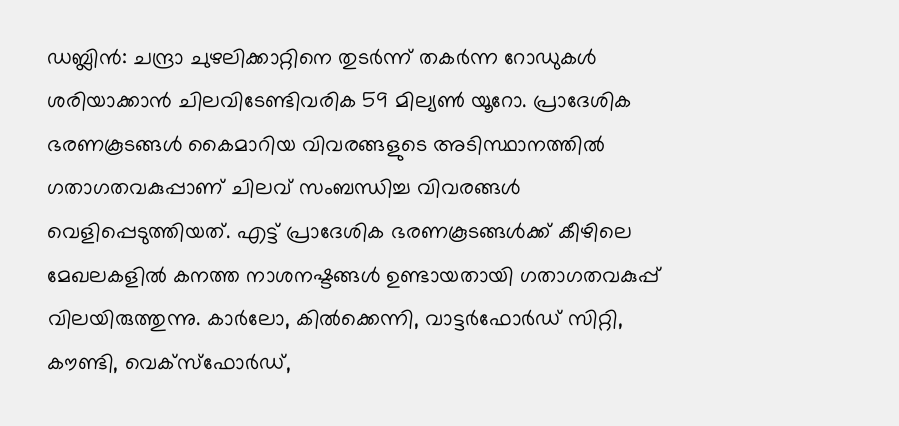ഡബ്ലിൻ: ചന്ദ്രാ ചുഴലിക്കാറ്റിനെ തുടർന്ന് തകർന്ന റോഡുകൾ ശരിയാക്കാൻ ചിലവിടേണ്ടിവരിക 59 മില്യൺ യൂറോ. പ്രാദേശിക ഭരണകൂടങ്ങൾ കൈമാറിയ വിവരങ്ങളുടെ അടിസ്ഥാനത്തിൽ ഗതാഗതവകുപ്പാണ് ചിലവ് സംബന്ധിച്ച വിവരങ്ങൾ വെളിപ്പെടുത്തിയത്. എട്ട് പ്രാദേശിക ഭരണകൂടങ്ങൾക്ക് കീഴിലെ മേഖലകളിൽ കനത്ത നാശനഷ്ടങ്ങൾ ഉണ്ടായതായി ഗതാഗതവകുപ്പ് വിലയിരുത്തുന്നു. കാർലോ, കിൽക്കെന്നി, വാട്ടർഫോർഡ് സിറ്റി, കൗണ്ടി, വെക്സ്ഫോർഡ്,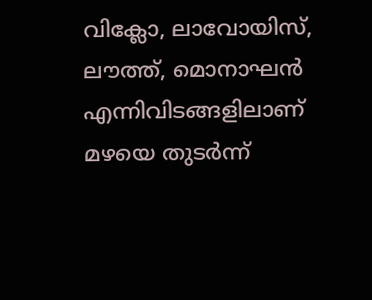വിക്ലോ, ലാവോയിസ്, ലൗത്ത്, മൊനാഘൻ എന്നിവിടങ്ങളിലാണ് മഴയെ തുടർന്ന്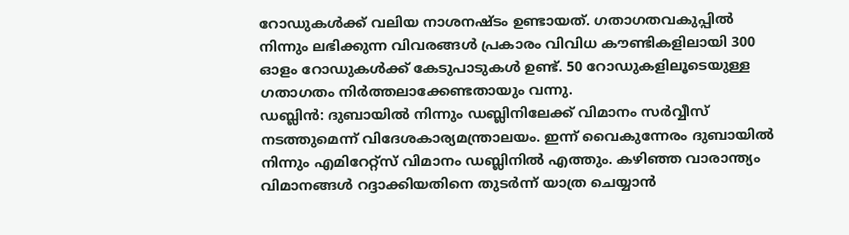റോഡുകൾക്ക് വലിയ നാശനഷ്ടം ഉണ്ടായത്. ഗതാഗതവകുപ്പിൽ നിന്നും ലഭിക്കുന്ന വിവരങ്ങൾ പ്രകാരം വിവിധ കൗണ്ടികളിലായി 300 ഓളം റോഡുകൾക്ക് കേടുപാടുകൾ ഉണ്ട്. 50 റോഡുകളിലൂടെയുള്ള ഗതാഗതം നിർത്തലാക്കേണ്ടതായും വന്നു.
ഡബ്ലിൻ: ദുബായിൽ നിന്നും ഡബ്ലിനിലേക്ക് വിമാനം സർവ്വീസ് നടത്തുമെന്ന് വിദേശകാര്യമന്ത്രാലയം. ഇന്ന് വൈകുന്നേരം ദുബായിൽ നിന്നും എമിറേറ്റ്സ് വിമാനം ഡബ്ലിനിൽ എത്തും. കഴിഞ്ഞ വാരാന്ത്യം വിമാനങ്ങൾ റദ്ദാക്കിയതിനെ തുടർന്ന് യാത്ര ചെയ്യാൻ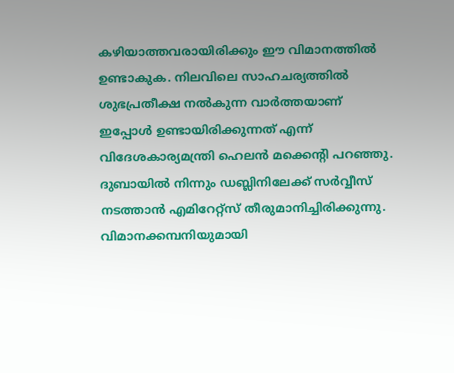കഴിയാത്തവരായിരിക്കും ഈ വിമാനത്തിൽ ഉണ്ടാകുക. നിലവിലെ സാഹചര്യത്തിൽ ശുഭപ്രതീക്ഷ നൽകുന്ന വാർത്തയാണ് ഇപ്പോൾ ഉണ്ടായിരിക്കുന്നത് എന്ന് വിദേശകാര്യമന്ത്രി ഹെലൻ മക്കെന്റി പറഞ്ഞു. ദുബായിൽ നിന്നും ഡബ്ലിനിലേക്ക് സർവ്വീസ് നടത്താൻ എമിറേറ്റ്സ് തീരുമാനിച്ചിരിക്കുന്നു. വിമാനക്കമ്പനിയുമായി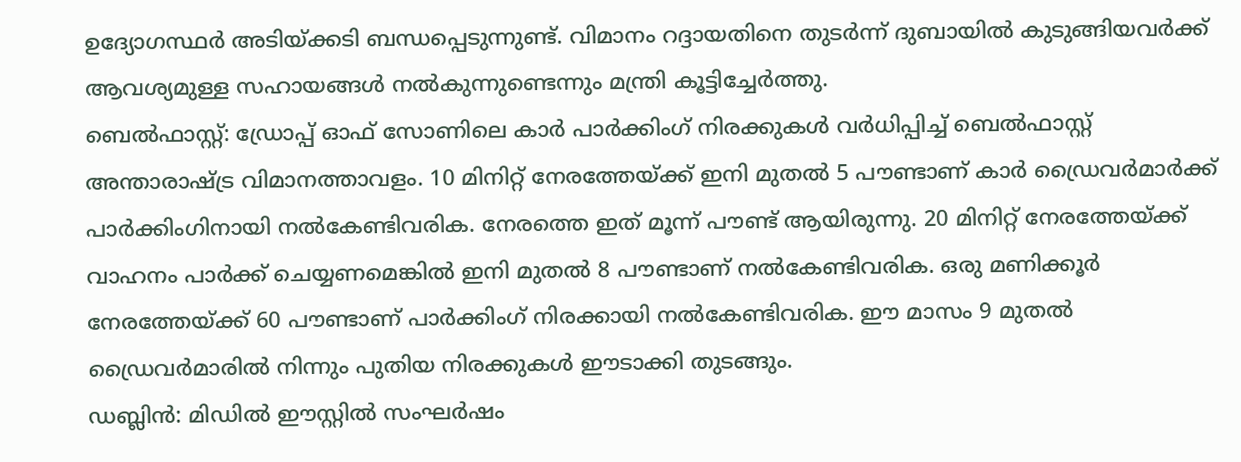ഉദ്യോഗസ്ഥർ അടിയ്ക്കടി ബന്ധപ്പെടുന്നുണ്ട്. വിമാനം റദ്ദായതിനെ തുടർന്ന് ദുബായിൽ കുടുങ്ങിയവർക്ക് ആവശ്യമുള്ള സഹായങ്ങൾ നൽകുന്നുണ്ടെന്നും മന്ത്രി കൂട്ടിച്ചേർത്തു.
ബെൽഫാസ്റ്റ്: ഡ്രോപ്പ് ഓഫ് സോണിലെ കാർ പാർക്കിംഗ് നിരക്കുകൾ വർധിപ്പിച്ച് ബെൽഫാസ്റ്റ് അന്താരാഷ്ട്ര വിമാനത്താവളം. 10 മിനിറ്റ് നേരത്തേയ്ക്ക് ഇനി മുതൽ 5 പൗണ്ടാണ് കാർ ഡ്രൈവർമാർക്ക് പാർക്കിംഗിനായി നൽകേണ്ടിവരിക. നേരത്തെ ഇത് മൂന്ന് പൗണ്ട് ആയിരുന്നു. 20 മിനിറ്റ് നേരത്തേയ്ക്ക് വാഹനം പാർക്ക് ചെയ്യണമെങ്കിൽ ഇനി മുതൽ 8 പൗണ്ടാണ് നൽകേണ്ടിവരിക. ഒരു മണിക്കൂർ നേരത്തേയ്ക്ക് 60 പൗണ്ടാണ് പാർക്കിംഗ് നിരക്കായി നൽകേണ്ടിവരിക. ഈ മാസം 9 മുതൽ ഡ്രൈവർമാരിൽ നിന്നും പുതിയ നിരക്കുകൾ ഈടാക്കി തുടങ്ങും.
ഡബ്ലിൻ: മിഡിൽ ഈസ്റ്റിൽ സംഘർഷം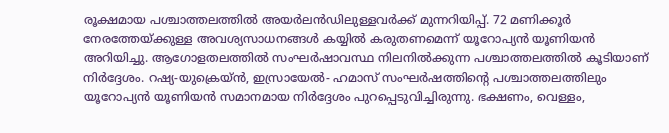രൂക്ഷമായ പശ്ചാത്തലത്തിൽ അയർലൻഡിലുള്ളവർക്ക് മുന്നറിയിപ്പ്. 72 മണിക്കൂർ നേരത്തേയ്ക്കുള്ള അവശ്യസാധനങ്ങൾ കയ്യിൽ കരുതണമെന്ന് യൂറോപ്യൻ യൂണിയൻ അറിയിച്ചു. ആഗോളതലത്തിൽ സംഘർഷാവസ്ഥ നിലനിൽക്കുന്ന പശ്ചാത്തലത്തിൽ കൂടിയാണ് നിർദ്ദേശം. റഷ്യ-യുക്രെയ്ൻ, ഇസ്രായേൽ- ഹമാസ് സംഘർഷത്തിന്റെ പശ്ചാത്തലത്തിലും യൂറോപ്യൻ യൂണിയൻ സമാനമായ നിർദ്ദേശം പുറപ്പെടുവിച്ചിരുന്നു. ഭക്ഷണം, വെള്ളം,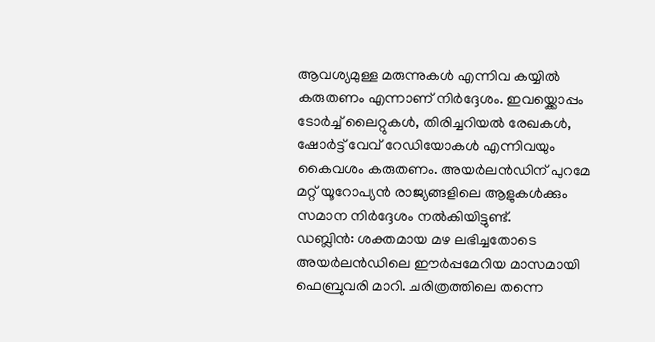ആവശ്യമുള്ള മരുന്നുകൾ എന്നിവ കയ്യിൽ കരുതണം എന്നാണ് നിർദ്ദേശം. ഇവയ്ക്കൊപ്പം ടോർച്ച് ലൈറ്റുകൾ, തിരിച്ചറിയൽ രേഖകൾ, ഷോർട്ട് വേവ് റേഡിയോകൾ എന്നിവയും കൈവശം കരുതണം. അയർലൻഡിന് പുറമേ മറ്റ് യൂറോപ്യൻ രാജ്യങ്ങളിലെ ആളുകൾക്കും സമാന നിർദ്ദേശം നൽകിയിട്ടുണ്ട്.
ഡബ്ലിൻ: ശക്തമായ മഴ ലഭിച്ചതോടെ അയർലൻഡിലെ ഈർപ്പമേറിയ മാസമായി ഫെബ്രുവരി മാറി. ചരിത്രത്തിലെ തന്നെ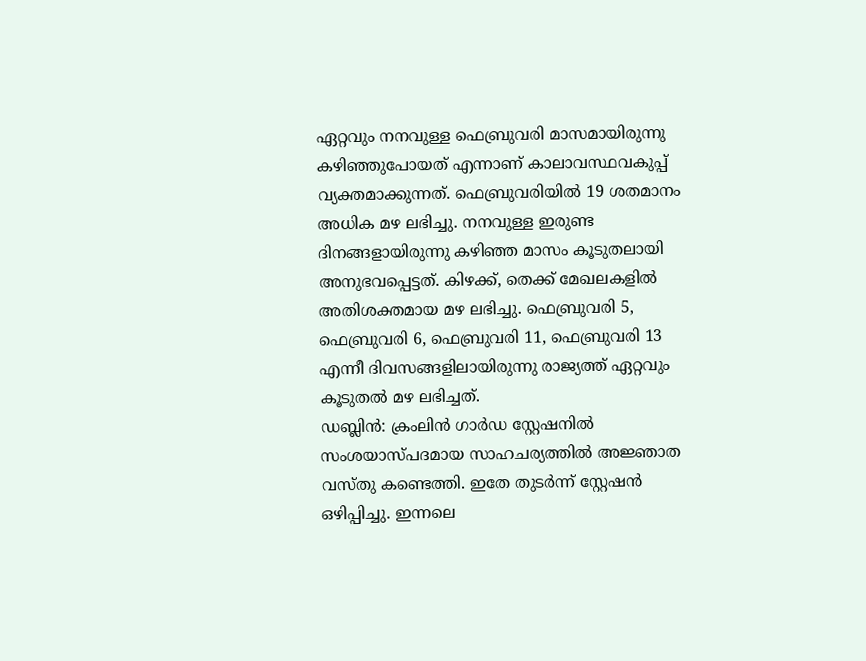ഏറ്റവും നനവുള്ള ഫെബ്രുവരി മാസമായിരുന്നു കഴിഞ്ഞുപോയത് എന്നാണ് കാലാവസ്ഥവകുപ്പ് വ്യക്തമാക്കുന്നത്. ഫെബ്രുവരിയിൽ 19 ശതമാനം അധിക മഴ ലഭിച്ചു. നനവുള്ള ഇരുണ്ട ദിനങ്ങളായിരുന്നു കഴിഞ്ഞ മാസം കൂടുതലായി അനുഭവപ്പെട്ടത്. കിഴക്ക്, തെക്ക് മേഖലകളിൽ അതിശക്തമായ മഴ ലഭിച്ചു. ഫെബ്രുവരി 5, ഫെബ്രുവരി 6, ഫെബ്രുവരി 11, ഫെബ്രുവരി 13 എന്നീ ദിവസങ്ങളിലായിരുന്നു രാജ്യത്ത് ഏറ്റവും കൂടുതൽ മഴ ലഭിച്ചത്.
ഡബ്ലിൻ: ക്രംലിൻ ഗാർഡ സ്റ്റേഷനിൽ സംശയാസ്പദമായ സാഹചര്യത്തിൽ അജ്ഞാത വസ്തു കണ്ടെത്തി. ഇതേ തുടർന്ന് സ്റ്റേഷൻ ഒഴിപ്പിച്ചു. ഇന്നലെ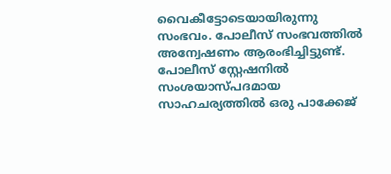വൈകീട്ടോടെയായിരുന്നു സംഭവം. പോലീസ് സംഭവത്തിൽ അന്വേഷണം ആരംഭിച്ചിട്ടുണ്ട്. പോലീസ് സ്റ്റേഷനിൽ സംശയാസ്പദമായ സാഹചര്യത്തിൽ ഒരു പാക്കേജ്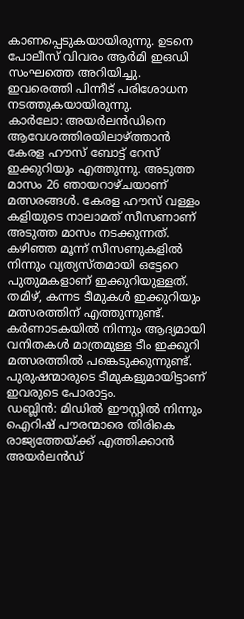കാണപ്പെടുകയായിരുന്നു. ഉടനെ പോലീസ് വിവരം ആർമി ഇഒഡി സംഘത്തെ അറിയിച്ചു. ഇവരെത്തി പിന്നീട് പരിശോധന നടത്തുകയായിരുന്നു.
കാർലോ: അയർലൻഡിനെ ആവേശത്തിരയിലാഴ്ത്താൻ കേരള ഹൗസ് ബോട്ട് റേസ് ഇക്കുറിയും എത്തുന്നു. അടുത്ത മാസം 26 ഞായറാഴ്ചയാണ് മത്സരങ്ങൾ. കേരള ഹൗസ് വള്ളം കളിയുടെ നാലാമത് സീസണാണ് അടുത്ത മാസം നടക്കുന്നത്. കഴിഞ്ഞ മൂന്ന് സീസണുകളിൽ നിന്നും വ്യത്യസ്തമായി ഒട്ടേറെ പുതുമകളാണ് ഇക്കുറിയുള്ളത്. തമിഴ്, കന്നട ടീമുകൾ ഇക്കുറിയും മത്സരത്തിന് എത്തുന്നുണ്ട്. കർണാടകയിൽ നിന്നും ആദ്യമായി വനിതകൾ മാത്രമുള്ള ടീം ഇക്കുറി മത്സരത്തിൽ പങ്കെടുക്കുന്നുണ്ട്. പുരുഷന്മാരുടെ ടീമുകളുമായിട്ടാണ് ഇവരുടെ പോരാട്ടം.
ഡബ്ലിൻ: മിഡിൽ ഈസ്റ്റിൽ നിന്നും ഐറിഷ് പൗരന്മാരെ തിരികെ രാജ്യത്തേയ്ക്ക് എത്തിക്കാൻ അയർലൻഡ്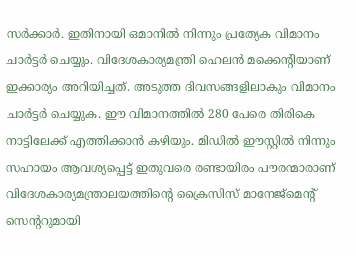സർക്കാർ. ഇതിനായി ഒമാനിൽ നിന്നും പ്രത്യേക വിമാനം ചാർട്ടർ ചെയ്യും. വിദേശകാര്യമന്ത്രി ഹെലൻ മക്കെന്റിയാണ് ഇക്കാര്യം അറിയിച്ചത്. അടുത്ത ദിവസങ്ങളിലാകും വിമാനം ചാർട്ടർ ചെയ്യുക. ഈ വിമാനത്തിൽ 280 പേരെ തിരികെ നാട്ടിലേക്ക് എത്തിക്കാൻ കഴിയും. മിഡിൽ ഈസ്റ്റിൽ നിന്നും സഹായം ആവശ്യപ്പെട്ട് ഇതുവരെ രണ്ടായിരം പൗരന്മാരാണ് വിദേശകാര്യമന്ത്രാലയത്തിന്റെ ക്രൈസിസ് മാനേജ്മെന്റ് സെന്ററുമായി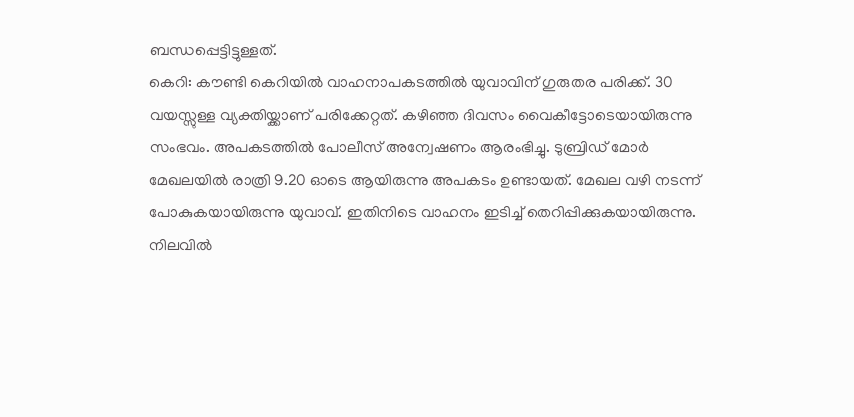ബന്ധപ്പെട്ടിട്ടുള്ളത്.
കെറി: കൗണ്ടി കെറിയിൽ വാഹനാപകടത്തിൽ യുവാവിന് ഗുരുതര പരിക്ക്. 30 വയസ്സുള്ള വ്യക്തിയ്ക്കാണ് പരിക്കേറ്റത്. കഴിഞ്ഞ ദിവസം വൈകീട്ടോടെയായിരുന്നു സംഭവം. അപകടത്തിൽ പോലീസ് അന്വേഷണം ആരംഭിച്ചു. ടുബ്രിഡ് മോർ മേഖലയിൽ രാത്രി 9.20 ഓടെ ആയിരുന്നു അപകടം ഉണ്ടായത്. മേഖല വഴി നടന്ന് പോകുകയായിരുന്നു യുവാവ്. ഇതിനിടെ വാഹനം ഇടിച്ച് തെറിപ്പിക്കുകയായിരുന്നു. നിലവിൽ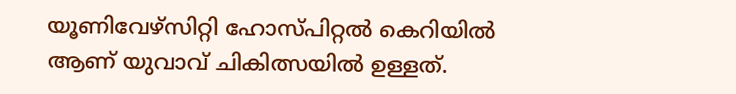യൂണിവേഴ്സിറ്റി ഹോസ്പിറ്റൽ കെറിയിൽ ആണ് യുവാവ് ചികിത്സയിൽ ഉള്ളത്.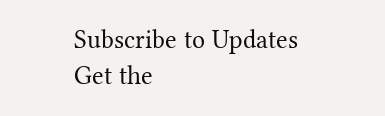Subscribe to Updates
Get the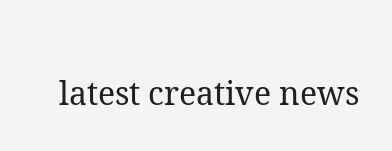latest creative news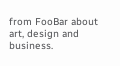from FooBar about art, design and business.